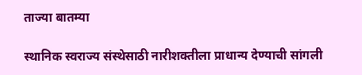ताज्या बातम्या

स्थानिक स्वराज्य संस्थेसाठी नारीशक्तीला प्राधान्य देण्याची सांगली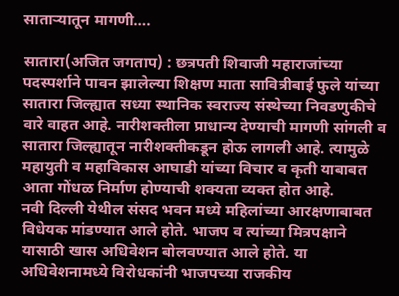साताऱ्यातून मागणी….

सातारा(अजित जगताप) : छत्रपती शिवाजी महाराजांच्या पदस्पर्शाने पावन झालेल्या शिक्षण माता सावित्रीबाई फुले यांच्या सातारा जिल्ह्यात सध्या स्थानिक स्वराज्य संस्थेच्या निवडणुकीचे वारे वाहत आहे. नारीशक्तीला प्राधान्य देण्याची मागणी सांगली व सातारा जिल्ह्यातून नारीशक्तीकडून होऊ लागली आहे. त्यामुळे महायुती व महाविकास आघाडी यांच्या विचार व कृती याबाबत आता गोंधळ निर्माण होण्याची शक्यता व्यक्त होत आहे.
नवी दिल्ली येथील संसद भवन मध्ये महिलांच्या आरक्षणाबाबत विधेयक मांडण्यात आले होते. भाजप व त्यांच्या मित्रपक्षाने यासाठी खास अधिवेशन बोलवण्यात आले होते. या अधिवेशनामध्ये विरोधकांनी भाजपच्या राजकीय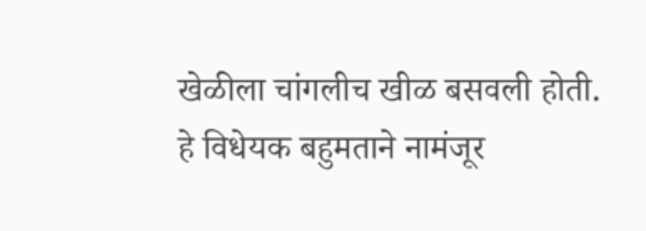खेळीला चांगलीच खीळ बसवली होती. हे विधेयक बहुमताने नामंजूर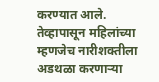करण्यात आले. तेव्हापासून महिलांच्या म्हणजेच नारीशक्तीला अडथळा करणाऱ्या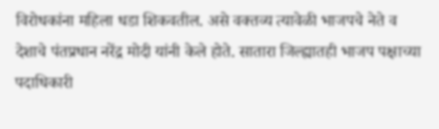विरोधकांना महिला धडा शिकवतील. असे वक्तव्य त्यावेळी भाजपचे नेते व देशाचे पंतप्रधान नरेंद्र मोदी यांनी केले होते. सातारा जिल्ह्यातही भाजप पक्षाच्या पदाधिकारी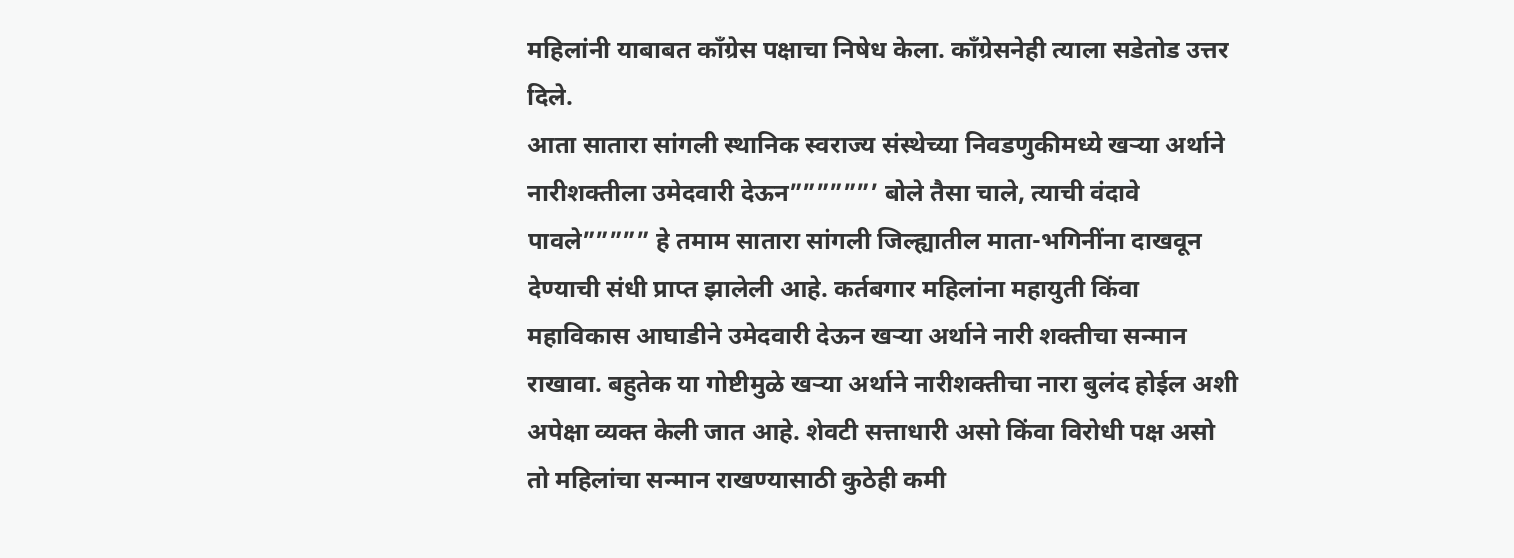महिलांनी याबाबत काँग्रेस पक्षाचा निषेध केला. काँग्रेसनेही त्याला सडेतोड उत्तर दिले.
आता सातारा सांगली स्थानिक स्वराज्य संस्थेच्या निवडणुकीमध्ये खऱ्या अर्थाने नारीशक्तीला उमेदवारी देऊन””””””’ बोले तैसा चाले, त्याची वंदावे पावले””””” हे तमाम सातारा सांगली जिल्ह्यातील माता-भगिनींना दाखवून देण्याची संधी प्राप्त झालेली आहे. कर्तबगार महिलांना महायुती किंवा महाविकास आघाडीने उमेदवारी देऊन खऱ्या अर्थाने नारी शक्तीचा सन्मान राखावा. बहुतेक या गोष्टीमुळे खऱ्या अर्थाने नारीशक्तीचा नारा बुलंद होईल अशी अपेक्षा व्यक्त केली जात आहे. शेवटी सत्ताधारी असो किंवा विरोधी पक्ष असो तो महिलांचा सन्मान राखण्यासाठी कुठेही कमी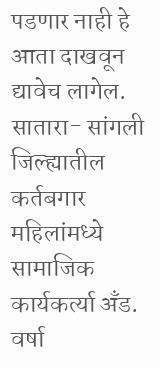पडणार नाही हे आता दाखवून द्यावेच लागेल.
सातारा- सांगली जिल्ह्यातील कर्तबगार महिलांमध्ये सामाजिक कार्यकर्त्या अँड. वर्षा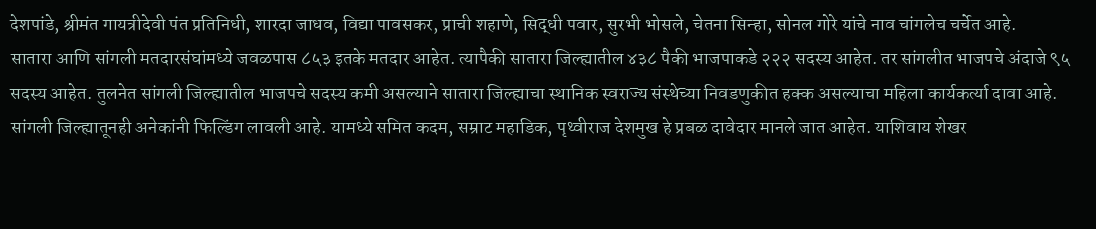देशपांडे, श्रीमंत गायत्रीदेवी पंत प्रतिनिधी, शारदा जाधव, विद्या पावसकर, प्राची शहाणे, सिद्धी पवार, सुरभी भोसले, चेतना सिन्हा, सोनल गोरे यांचे नाव चांगलेच चर्चेत आहे.
सातारा आणि सांगली मतदारसंघांमध्ये जवळपास ८५३ इतके मतदार आहेत. त्यापैकी सातारा जिल्ह्यातील ४३८ पैकी भाजपाकडे २२२ सदस्य आहेत. तर सांगलीत भाजपचे अंदाजे ९५ सदस्य आहेत. तुलनेत सांगली जिल्ह्यातील भाजपचे सदस्य कमी असल्याने सातारा जिल्ह्याचा स्थानिक स्वराज्य संस्थेच्या निवडणुकीत हक्क असल्याचा महिला कार्यकर्त्या दावा आहे.
सांगली जिल्ह्यातूनही अनेकांनी फिल्डिंग लावली आहे. यामध्ये समित कदम, सम्राट महाडिक, पृथ्वीराज देशमुख हे प्रबळ दावेदार मानले जात आहेत. याशिवाय शेखर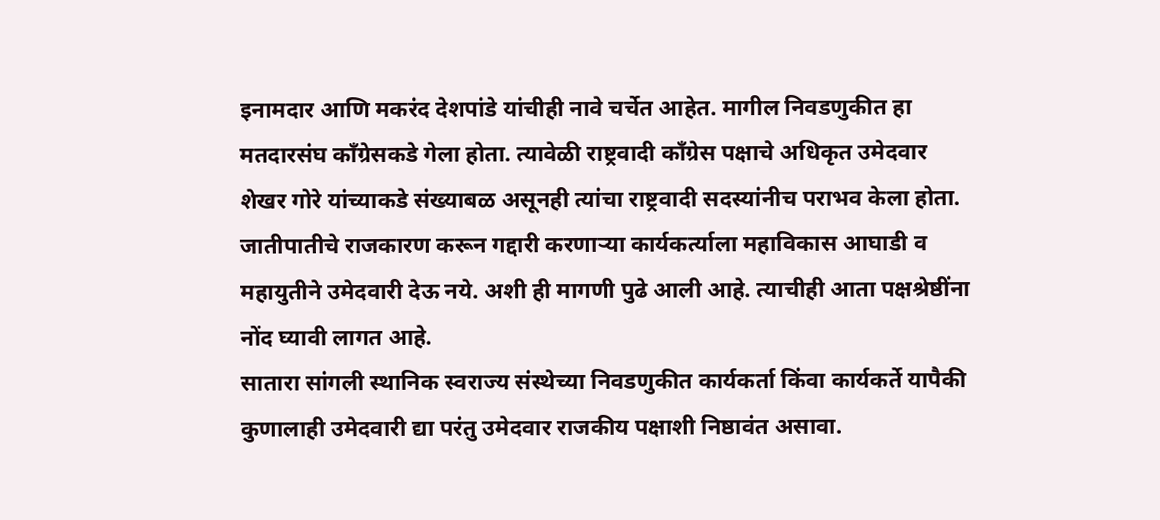इनामदार आणि मकरंद देशपांडे यांचीही नावे चर्चेत आहेत. मागील निवडणुकीत हा मतदारसंघ काँग्रेसकडे गेला होता. त्यावेळी राष्ट्रवादी काँग्रेस पक्षाचे अधिकृत उमेदवार शेखर गोरे यांच्याकडे संख्याबळ असूनही त्यांचा राष्ट्रवादी सदस्यांनीच पराभव केला होता. जातीपातीचे राजकारण करून गद्दारी करणाऱ्या कार्यकर्त्याला महाविकास आघाडी व महायुतीने उमेदवारी देऊ नये. अशी ही मागणी पुढे आली आहे. त्याचीही आता पक्षश्रेष्ठींना नोंद घ्यावी लागत आहे.
सातारा सांगली स्थानिक स्वराज्य संस्थेच्या निवडणुकीत कार्यकर्ता किंवा कार्यकर्ते यापैकी कुणालाही उमेदवारी द्या परंतु उमेदवार राजकीय पक्षाशी निष्ठावंत असावा.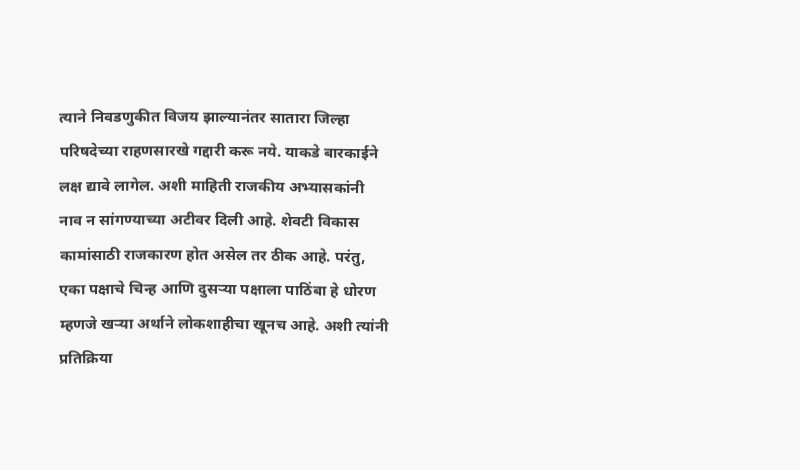त्याने निवडणुकीत विजय झाल्यानंतर सातारा जिल्हा परिषदेच्या राहणसारखे गद्दारी करू नये. याकडे बारकाईने लक्ष द्यावे लागेल. अशी माहिती राजकीय अभ्यासकांनी नाव न सांगण्याच्या अटीवर दिली आहे. शेवटी विकास कामांसाठी राजकारण होत असेल तर ठीक आहे. परंतु, एका पक्षाचे चिन्ह आणि दुसऱ्या पक्षाला पाठिंबा हे धोरण म्हणजे खऱ्या अर्थाने लोकशाहीचा खूनच आहे. अशी त्यांनी प्रतिक्रिया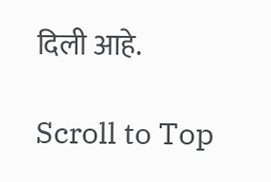दिली आहे.

Scroll to Top